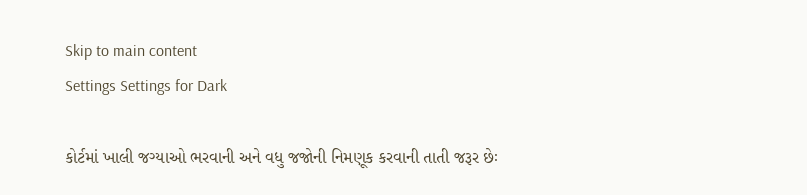Skip to main content
Settings Settings for Dark

કોર્ટમાં ખાલી જગ્યાઓ ભરવાની અને વધુ જજોની નિમણૂક કરવાની તાતી જરૂર છેઃ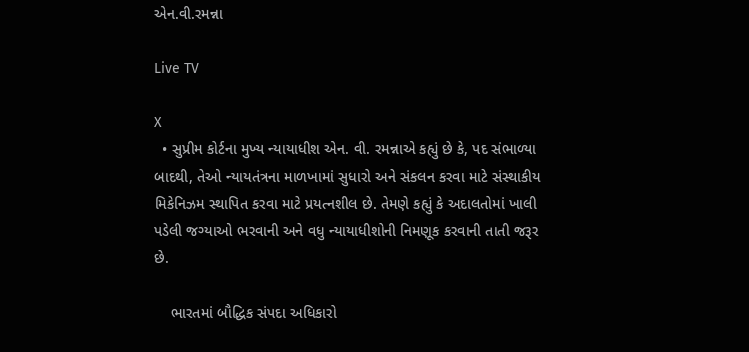એન.વી.રમન્ના

Live TV

X
  • સુપ્રીમ કોર્ટના મુખ્ય ન્યાયાધીશ એન. વી. રમન્નાએ કહ્યું છે કે, પદ સંભાળ્યા બાદથી, તેઓ ન્યાયતંત્રના માળખામાં સુધારો અને સંકલન કરવા માટે સંસ્થાકીય મિકેનિઝમ સ્થાપિત કરવા માટે પ્રયત્નશીલ છે. તેમણે કહ્યું કે અદાલતોમાં ખાલી પડેલી જગ્યાઓ ભરવાની અને વધુ ન્યાયાધીશોની નિમણૂક કરવાની તાતી જરૂર છે.

    ભારતમાં બૌદ્ધિક સંપદા અધિકારો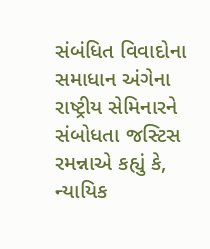સંબંધિત વિવાદોના સમાધાન અંગેના રાષ્ટ્રીય સેમિનારને સંબોધતા જસ્ટિસ રમન્નાએ કહ્યું કે,  ન્યાયિક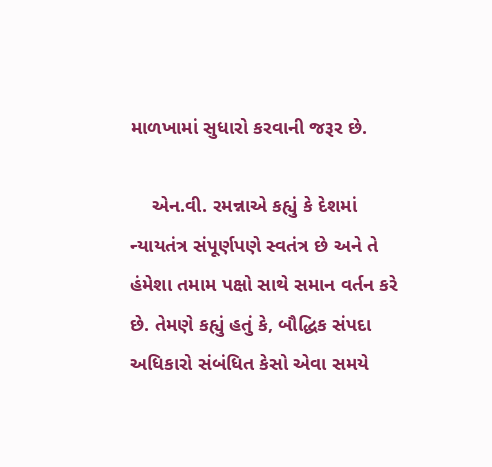માળખામાં સુધારો કરવાની જરૂર છે.

    એન.વી. રમન્નાએ કહ્યું કે દેશમાં ન્યાયતંત્ર સંપૂર્ણપણે સ્વતંત્ર છે અને તે હંમેશા તમામ પક્ષો સાથે સમાન વર્તન કરે છે. તેમણે કહ્યું હતું કે, બૌદ્ધિક સંપદા અધિકારો સંબંધિત કેસો એવા સમયે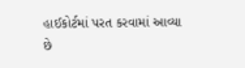હાઈકોર્ટમાં પરત કરવામાં આવ્યા છે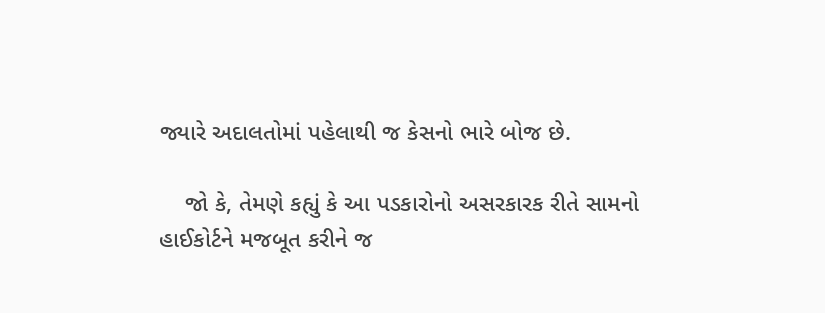જ્યારે અદાલતોમાં પહેલાથી જ કેસનો ભારે બોજ છે.

    જો કે, તેમણે કહ્યું કે આ પડકારોનો અસરકારક રીતે સામનો હાઈકોર્ટને મજબૂત કરીને જ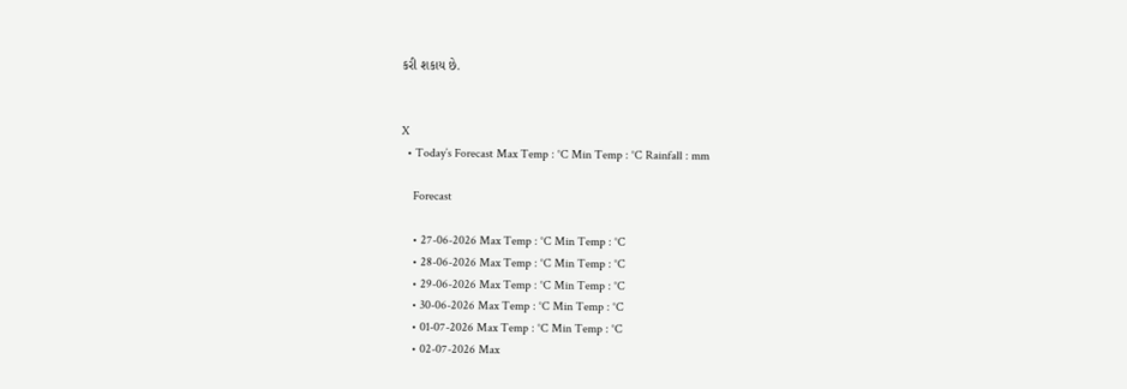કરી શકાય છે.


X
  • Today’s Forecast Max Temp : °C Min Temp : °C Rainfall : mm

    Forecast

    • 27-06-2026 Max Temp : °C Min Temp : °C
    • 28-06-2026 Max Temp : °C Min Temp : °C
    • 29-06-2026 Max Temp : °C Min Temp : °C
    • 30-06-2026 Max Temp : °C Min Temp : °C
    • 01-07-2026 Max Temp : °C Min Temp : °C
    • 02-07-2026 Max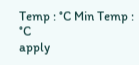Temp : °C Min Temp : °C
apply